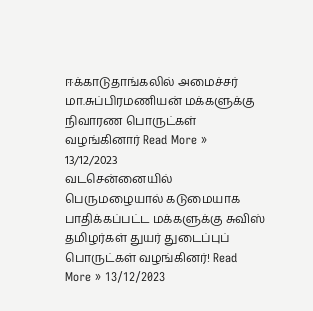ஈக்காடுதாங்கலில் அமைச்சர் மா.சுப்பிரமணியன் மக்களுக்கு நிவாரண பொருட்கள் வழங்கினார் Read More » 13/12/2023
வடசென்னையில் பெருமழையால் கடுமையாக பாதிக்கப்பட்ட மக்களுக்கு சுவிஸ் தமிழர்கள் துயர் துடைப்புப் பொருட்கள் வழங்கினர்! Read More » 13/12/2023